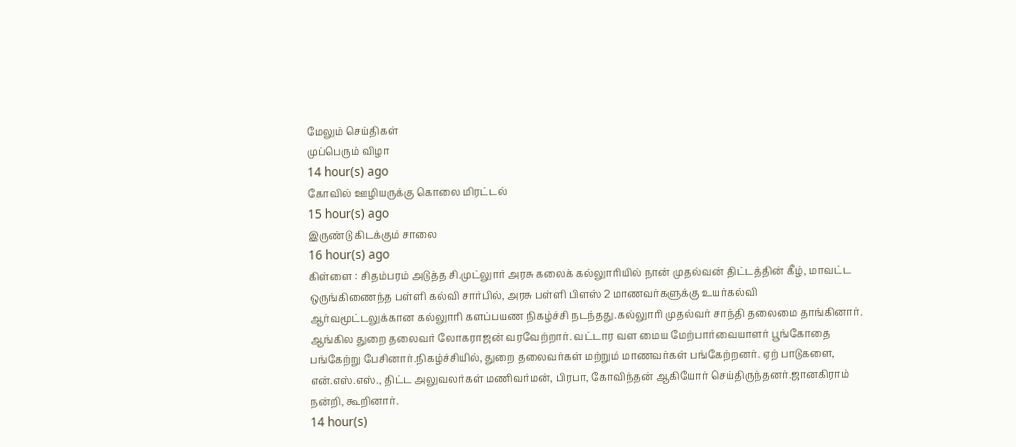மேலும் செய்திகள்
முப்பெரும் விழா
14 hour(s) ago
கோவில் ஊழியருக்கு கொலை மிரட்டல்
15 hour(s) ago
இருண்டு கிடக்கும் சாலை
16 hour(s) ago
கிள்ளை : சிதம்பரம் அடுத்த சி.முட்லுார் அரசு கலைக் கல்லுாரியில் நான் முதல்வன் திட்டத்தின் கீழ், மாவட்ட ஒருங்கிணைந்த பள்ளி கல்வி சார்பில், அரசு பள்ளி பிளஸ் 2 மாணவர்களுக்கு உயர்கல்வி ஆர்வமூட்டலுக்கான கல்லுாரி களப்பயண நிகழ்ச்சி நடந்தது.கல்லுாரி முதல்வர் சாந்தி தலைமை தாங்கினார். ஆங்கில துறை தலைவர் லோகராஜன் வரவேற்றார். வட்டார வள மைய மேற்பார்வையாளர் பூங்கோதை பங்கேற்று பேசினார்.நிகழ்ச்சியில், துறை தலைவர்கள் மற்றும் மாணவர்கள் பங்கேற்றனர். ஏற் பாடுகளை, என்.எஸ்.எஸ்., திட்ட அலுவலர்கள் மணிவர்மன், பிரபா, கோவிந்தன் ஆகியோர் செய்திருந்தனர்.ஜானகிராம் நன்றி, கூறினார்.
14 hour(s)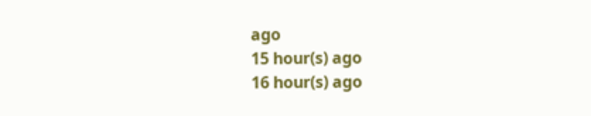ago
15 hour(s) ago
16 hour(s) ago